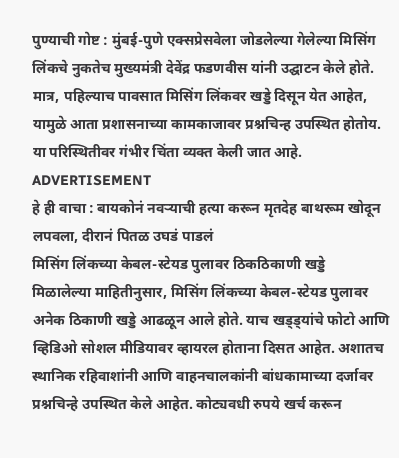पुण्याची गोष्ट : मुंबई-पुणे एक्सप्रेसवेला जोडलेल्या गेलेल्या मिसिंग लिंकचे नुकतेच मुख्यमंत्री देवेंद्र फडणवीस यांनी उद्घाटन केले होते. मात्र, पहिल्याच पावसात मिसिंग लिंकवर खड्डे दिसून येत आहेत, यामुळे आता प्रशासनाच्या कामकाजावर प्रश्नचिन्ह उपस्थित होतोय. या परिस्थितीवर गंभीर चिंता व्यक्त केली जात आहे.
ADVERTISEMENT
हे ही वाचा : बायकोनं नवऱ्याची हत्या करून मृतदेह बाथरूम खोदून लपवला, दीरानं पितळ उघडं पाडलं
मिसिंग लिंकच्या केबल-स्टेयड पुलावर ठिकठिकाणी खड्डे
मिळालेल्या माहितीनुसार, मिसिंग लिंकच्या केबल-स्टेयड पुलावर अनेक ठिकाणी खड्डे आढळून आले होते. याच खड्ड्यांचे फोटो आणि व्हिडिओ सोशल मीडियावर व्हायरल होताना दिसत आहेत. अशातच स्थानिक रहिवाशांनी आणि वाहनचालकांनी बांधकामाच्या दर्जावर प्रश्नचिन्हे उपस्थित केले आहेत. कोट्यवधी रुपये खर्च करून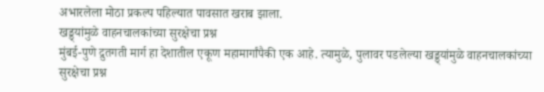अभारलेला मोठा प्रकल्प पहिल्यात पावसात खराब झाला.
खड्ड्यांमुळे वाहनचालकांच्या सुरक्षेचा प्रश्न
मुंबई-पुणे द्रुतगती मार्ग हा देशातील एकूण महामार्गांपैकी एक आहे. त्यामुळे, पुलावर पडलेल्या खड्ड्यांमुळे वाहनचालकांच्या सुरक्षेचा प्रश्न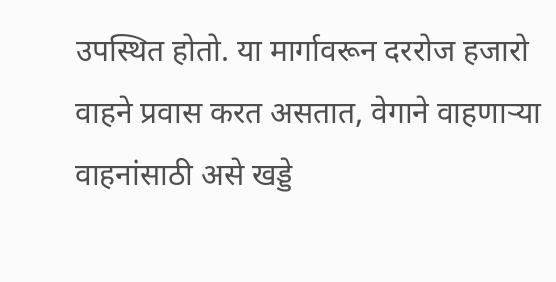उपस्थित होतो. या मार्गावरून दररोज हजारो वाहने प्रवास करत असतात, वेगाने वाहणाऱ्या वाहनांसाठी असे खड्डे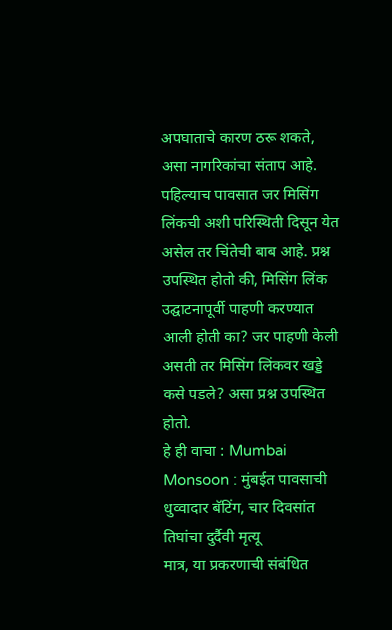अपघाताचे कारण ठरू शकते, असा नागरिकांचा संताप आहे.
पहिल्याच पावसात जर मिसिंग लिंकची अशी परिस्थिती दिसून येत असेल तर चिंतेची बाब आहे. प्रश्न उपस्थित होतो की, मिसिंग लिंक उद्घाटनापूर्वी पाहणी करण्यात आली होती का? जर पाहणी केली असती तर मिसिंग लिंकवर खड्डे कसे पडले? असा प्रश्न उपस्थित होतो.
हे ही वाचा : Mumbai Monsoon : मुंबईत पावसाची धुव्वादार बॅटिंग, चार दिवसांत तिघांचा दुर्दैवी मृत्यू
मात्र, या प्रकरणाची संबंधित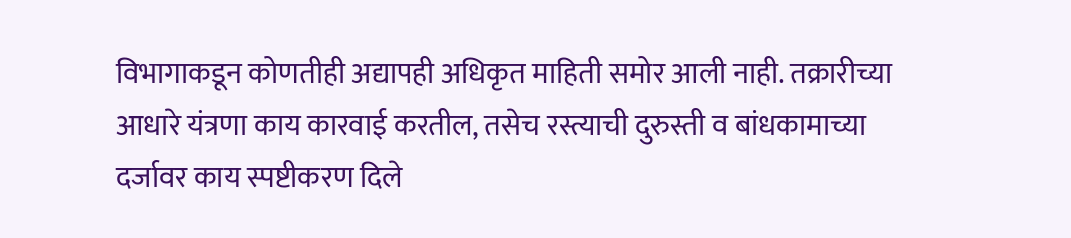विभागाकडून कोणतीही अद्यापही अधिकृत माहिती समोर आली नाही. तक्रारीच्या आधारे यंत्रणा काय कारवाई करतील, तसेच रस्त्याची दुरुस्ती व बांधकामाच्या दर्जावर काय स्पष्टीकरण दिले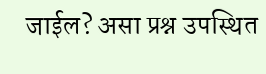जाईल? असा प्रश्न उपस्थित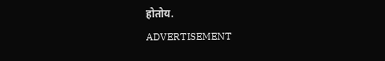होतोय.
ADVERTISEMENT